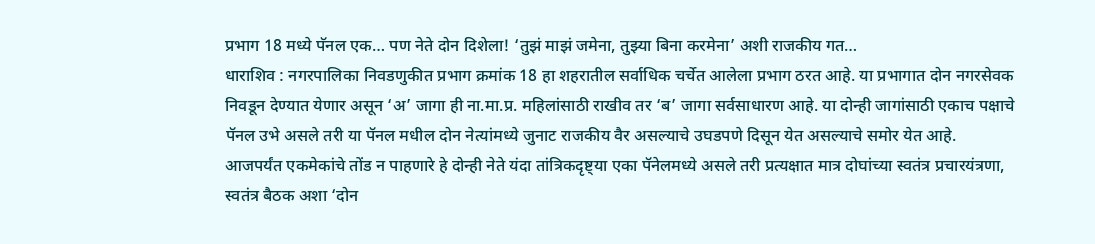प्रभाग 18 मध्ये पॅनल एक… पण नेते दोन दिशेला! ‘तुझं माझं जमेना, तुझ्या बिना करमेना’ अशी राजकीय गत…
धाराशिव : नगरपालिका निवडणुकीत प्रभाग क्रमांक 18 हा शहरातील सर्वाधिक चर्चेत आलेला प्रभाग ठरत आहे. या प्रभागात दोन नगरसेवक निवडून देण्यात येणार असून ‘अ’ जागा ही ना.मा.प्र. महिलांसाठी राखीव तर ‘ब’ जागा सर्वसाधारण आहे. या दोन्ही जागांसाठी एकाच पक्षाचे पॅनल उभे असले तरी या पॅनल मधील दोन नेत्यांमध्ये जुनाट राजकीय वैर असल्याचे उघडपणे दिसून येत असल्याचे समोर येत आहे.
आजपर्यंत एकमेकांचे तोंड न पाहणारे हे दोन्ही नेते यंदा तांत्रिकदृष्ट्या एका पॅनेलमध्ये असले तरी प्रत्यक्षात मात्र दोघांच्या स्वतंत्र प्रचारयंत्रणा, स्वतंत्र बैठक अशा ‘दोन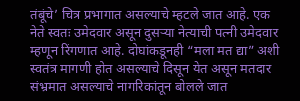तंबूंचे’ चित्र प्रभागात असल्याचे म्हटले जात आहे. एक नेते स्वतः उमेदवार असून दुसऱ्या नेत्याची पत्नी उमेदवार म्हणून रिंगणात आहे. दोघांकडूनही “मला मत द्या” अशी स्वतंत्र मागणी होत असल्याचे दिसून येत असून मतदार संभ्रमात असल्याचे नागरिकांतून बोलले जात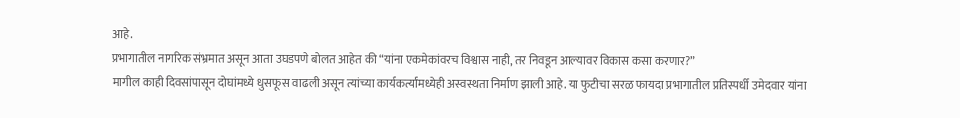आहे.
प्रभागातील नागरिक संभ्रमात असून आता उघडपणे बोलत आहेत की “यांना एकमेकांवरच विश्वास नाही, तर निवडून आल्यावर विकास कसा करणार?”
मागील काही दिवसांपासून दोघांमध्ये धुसफूस वाढली असून त्यांच्या कार्यकर्त्यांमध्येही अस्वस्थता निर्माण झाली आहे. या फुटीचा सरळ फायदा प्रभागातील प्रतिस्पर्धी उमेदवार यांना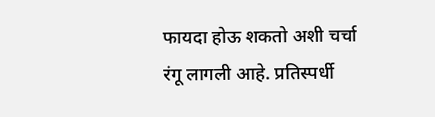फायदा होऊ शकतो अशी चर्चा रंगू लागली आहे. प्रतिस्पर्धी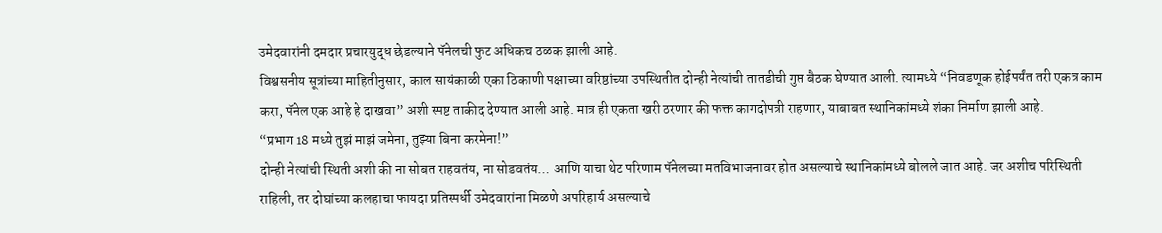उमेदवारांनी दमदार प्रचारयुद्ध छेडल्याने पॅनेलची फुट अधिकच ठळक झाली आहे.
विश्वसनीय सूत्रांच्या माहितीनुसार, काल सायंकाळी एका ठिकाणी पक्षाच्या वरिष्ठांच्या उपस्थितीत दोन्ही नेत्यांची तातडीची गुप्त बैठक घेण्यात आली. त्यामध्ये “निवडणूक होईपर्यंत तरी एकत्र काम करा, पॅनेल एक आहे हे दाखवा” अशी स्पष्ट ताकीद देण्यात आली आहे. मात्र ही एकता खरी ठरणार की फक्त कागदोपत्री राहणार, याबाबत स्थानिकांमध्ये शंका निर्माण झाली आहे.
“प्रभाग 18 मध्ये तुझं माझं जमेना, तुझ्या बिना करमेना!”
दोन्ही नेत्यांची स्थिती अशी की ना सोबत राहवतंय, ना सोडवतंय… आणि याचा थेट परिणाम पॅनेलच्या मतविभाजनावर होत असल्याचे स्थानिकांमध्ये बोलले जात आहे. जर अशीच परिस्थिती राहिली, तर दोघांच्या कलहाचा फायदा प्रतिस्पर्धी उमेदवारांना मिळणे अपरिहार्य असल्याचे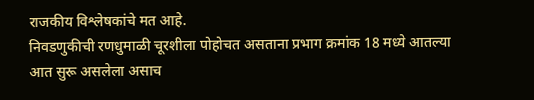राजकीय विश्लेषकांचे मत आहे.
निवडणुकीची रणधुमाळी चूरशीला पोहोचत असताना प्रभाग क्रमांक 18 मध्ये आतल्या आत सुरू असलेला असाच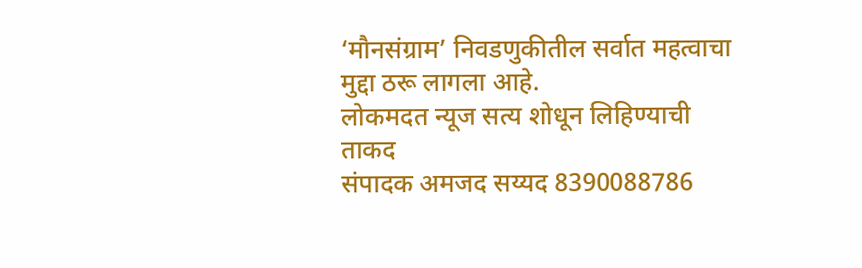‘मौनसंग्राम’ निवडणुकीतील सर्वात महत्वाचा मुद्दा ठरू लागला आहे.
लोकमदत न्यूज सत्य शोधून लिहिण्याची ताकद
संपादक अमजद सय्यद 8390088786